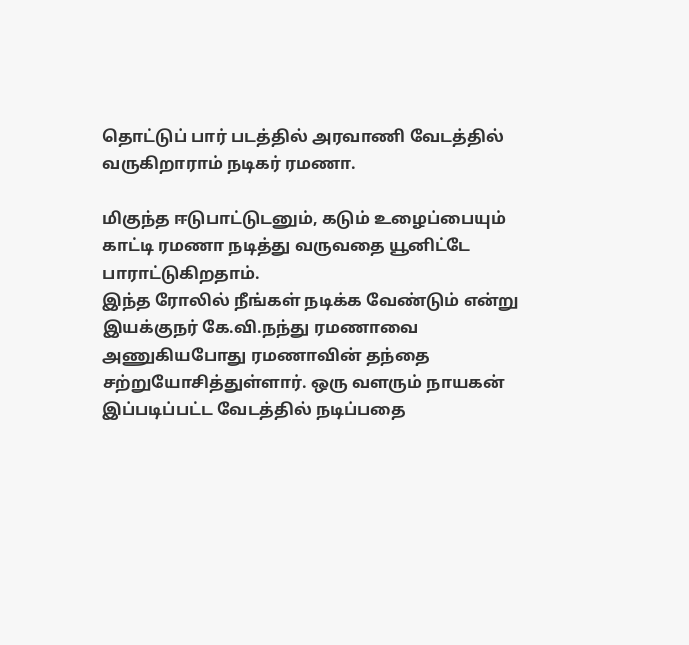தொட்டுப் பார் படத்தில் அரவாணி வேடத்தில் வருகிறாராம் நடிகர் ரமணா.

மிகுந்த ஈடுபாட்டுடனும், கடும் உழைப்பையும் காட்டி ரமணா நடித்து வருவதை யூனிட்டே பாராட்டுகிறதாம்.
இந்த ரோலில் நீங்கள் நடிக்க வேண்டும் என்று இயக்குநர் கே.வி.நந்து ரமணாவை அணுகியபோது ரமணாவின் தந்தை சற்றுயோசித்துள்ளார். ஒரு வளரும் நாயகன் இப்படிப்பட்ட வேடத்தில் நடிப்பதை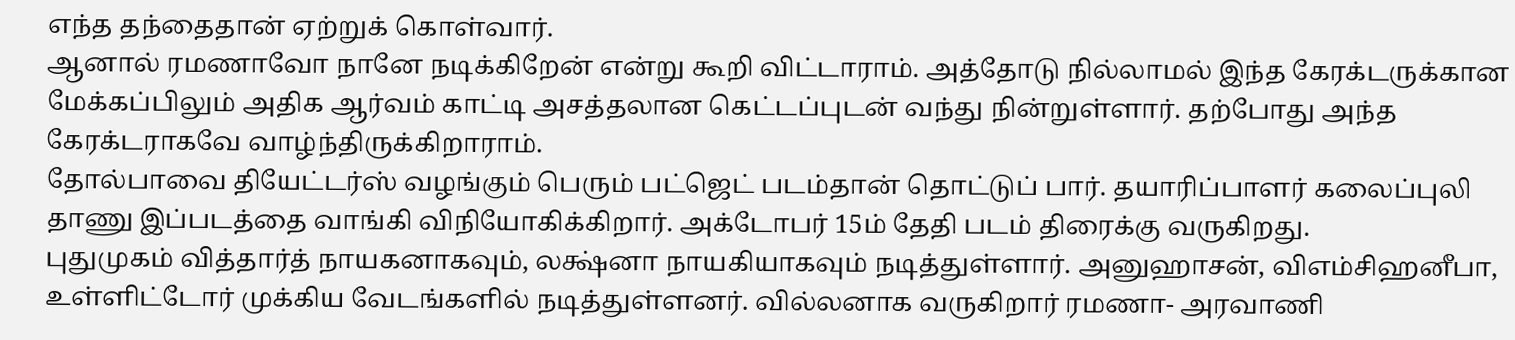எந்த தந்தைதான் ஏற்றுக் கொள்வார்.
ஆனால் ரமணாவோ நானே நடிக்கிறேன் என்று கூறி விட்டாராம். அத்தோடு நில்லாமல் இந்த கேரக்டருக்கான மேக்கப்பிலும் அதிக ஆர்வம் காட்டி அசத்தலான கெட்டப்புடன் வந்து நின்றுள்ளார். தற்போது அந்த கேரக்டராகவே வாழ்ந்திருக்கிறாராம்.
தோல்பாவை தியேட்டர்ஸ் வழங்கும் பெரும் பட்ஜெட் படம்தான் தொட்டுப் பார். தயாரிப்பாளர் கலைப்புலி தாணு இப்படத்தை வாங்கி விநியோகிக்கிறார். அக்டோபர் 15ம் தேதி படம் திரைக்கு வருகிறது.
புதுமுகம் வித்தார்த் நாயகனாகவும், லக்ஷ்னா நாயகியாகவும் நடித்துள்ளார். அனுஹாசன், விஎம்சிஹனீபா, உள்ளிட்டோர் முக்கிய வேடங்களில் நடித்துள்ளனர். வில்லனாக வருகிறார் ரமணா- அரவாணி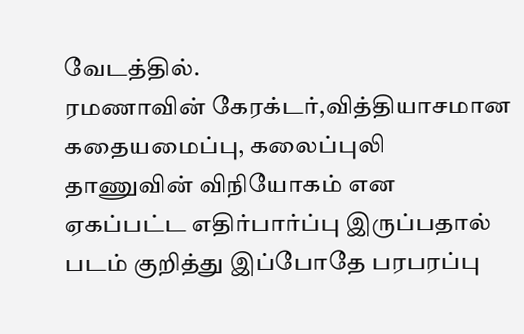வேடத்தில்.
ரமணாவின் கேரக்டர்,வித்தியாசமான கதையமைப்பு, கலைப்புலி தாணுவின் விநியோகம் என ஏகப்பட்ட எதிர்பார்ப்பு இருப்பதால் படம் குறித்து இப்போதே பரபரப்பு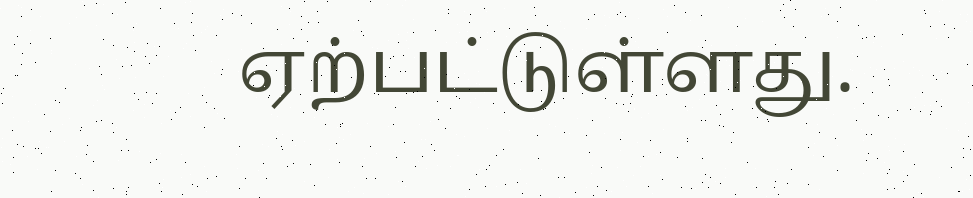ஏற்பட்டுள்ளது.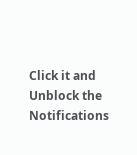Click it and Unblock the Notifications